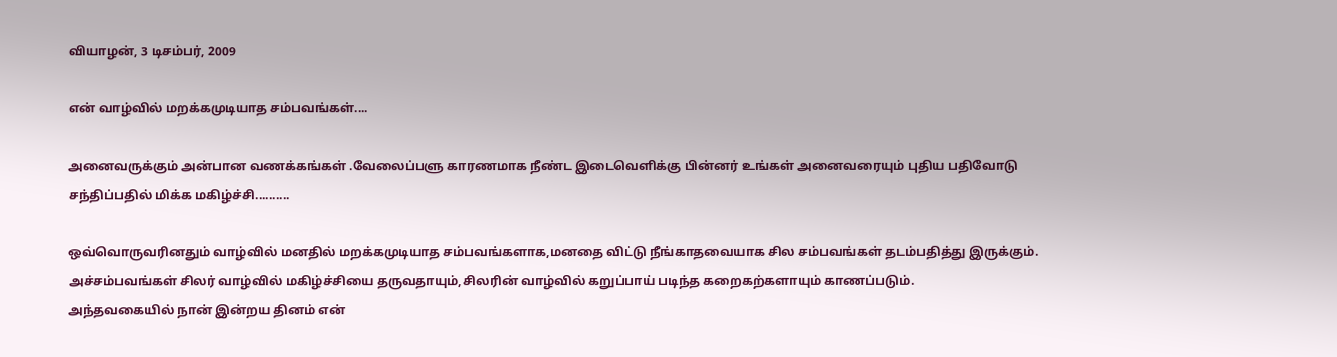வியாழன், 3 டிசம்பர், 2009

என் வாழ்வில் மறக்கமுடியாத சம்பவங்கள்....

அனைவருக்கும் அன்பான வணக்கங்கள் .வேலைப்பளு காரணமாக நீண்ட இடைவெளிக்கு பின்னர் உங்கள் அனைவரையும் புதிய பதிவோடு சந்திப்பதில் மிக்க மகிழ்ச்சி..........

ஒவ்வொருவரினதும் வாழ்வில் மனதில் மறக்கமுடியாத சம்பவங்களாக,மனதை விட்டு நீங்காதவையாக சில சம்பவங்கள் தடம்பதித்து இருக்கும்.
அச்சம்பவங்கள் சிலர் வாழ்வில் மகிழ்ச்சியை தருவதாயும்,சிலரின் வாழ்வில் கறுப்பாய் படிந்த கறைகற்களாயும் காணப்படும்.
அந்தவகையில் நான் இன்றய தினம் என்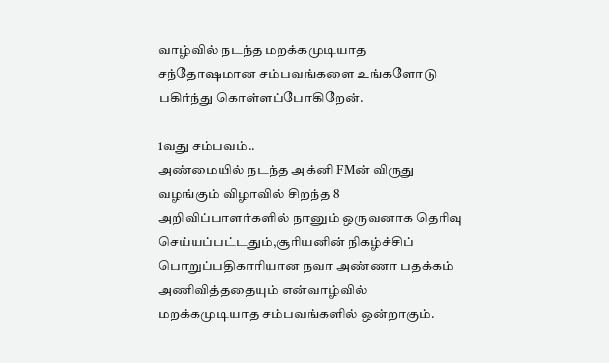வாழ்வில் நடந்த மறக்கமுடியாத சந்தோஷமான சம்பவங்களை உங்களோடு பகிர்ந்து கொள்ளப்போகிறேன்.

1வது சம்பவம்..
அண்மையில் நடந்த அக்னி FMன் விருது வழங்கும் விழாவில் சிறந்த 8 அறிவிப்பாளர்களில் நானும் ஒருவனாக தெரிவு செய்யப்பட்டதும்,சூரியனின் நிகழ்ச்சிப் பொறுப்பதிகாரியான நவா அண்ணா பதக்கம் அணிவித்ததையும் என்வாழ்வில் மறக்கமுடியாத சம்பவங்களில் ஒன்றாகும்.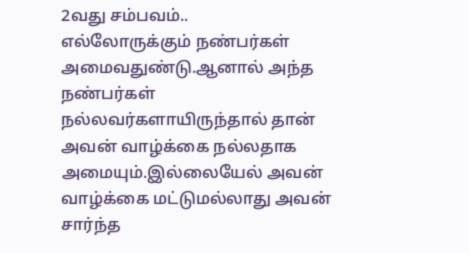2வது சம்பவம்..
எல்லோருக்கும் நண்பர்கள் அமைவதுண்டு.ஆனால் அந்த நண்பர்கள் நல்லவர்களாயிருந்தால் தான் அவன் வாழ்க்கை நல்லதாக அமையும்.இல்லையேல் அவன் வாழ்க்கை மட்டுமல்லாது அவன் சார்ந்த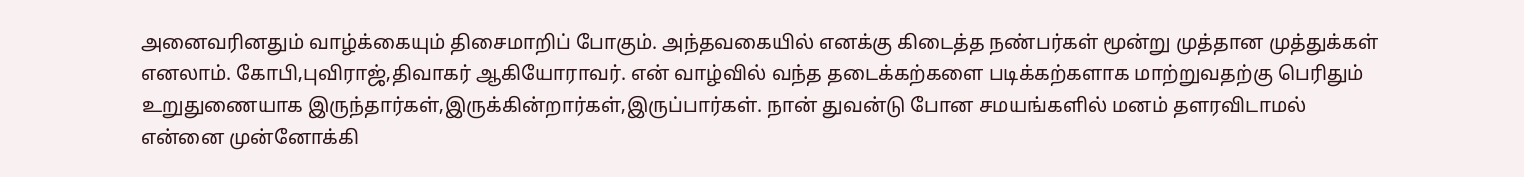அனைவரினதும் வாழ்க்கையும் திசைமாறிப் போகும். அந்தவகையில் எனக்கு கிடைத்த நண்பர்கள் மூன்று முத்தான முத்துக்கள் எனலாம். கோபி,புவிராஜ்,திவாகர் ஆகியோராவர். என் வாழ்வில் வந்த தடைக்கற்களை படிக்கற்களாக மாற்றுவதற்கு பெரிதும் உறுதுணையாக இருந்தார்கள்,இருக்கின்றார்கள்,இருப்பார்கள். நான் துவன்டு போன சமயங்களில் மனம் தளரவிடாமல் என்னை முன்னோக்கி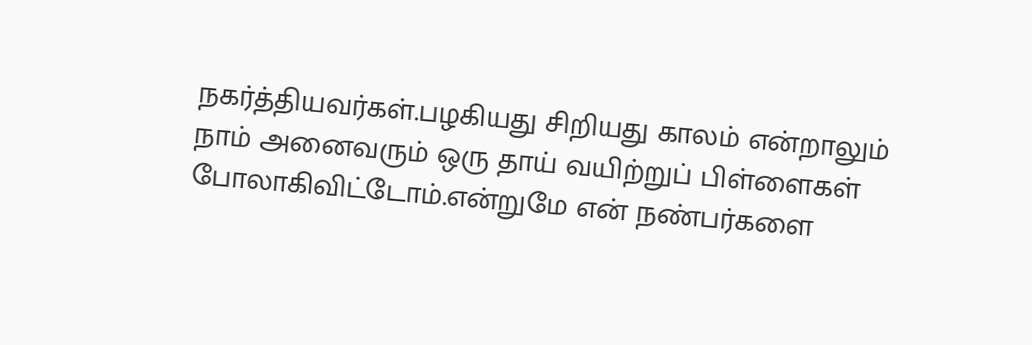நகர்த்தியவர்கள்.பழகியது சிறியது காலம் என்றாலும் நாம் அனைவரும் ஒரு தாய் வயிற்றுப் பிள்ளைகள் போலாகிவிட்டோம்.என்றுமே என் நண்பர்களை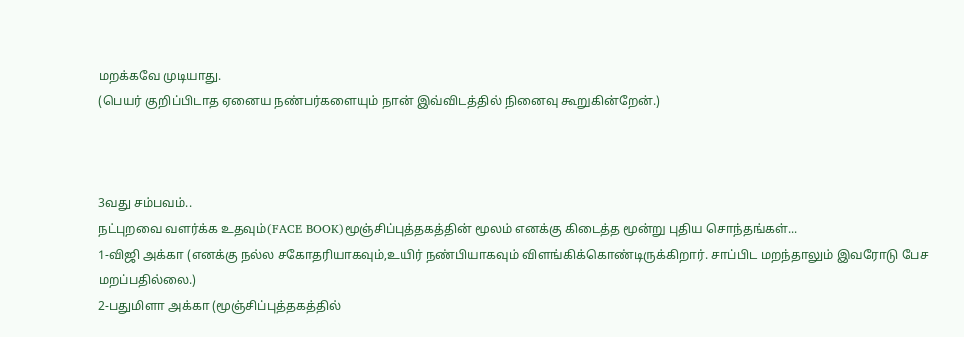மறக்கவே முடியாது.
(பெயர் குறிப்பிடாத ஏனைய நண்பர்களையும் நான் இவ்விடத்தில் நினைவு கூறுகின்றேன்.)



3வது சம்பவம்..
நட்புறவை வளர்க்க உதவும்(FACE BOOK)மூஞ்சிப்புத்தகத்தின் மூலம் எனக்கு கிடைத்த மூன்று புதிய சொந்தங்கள்...
1-விஜி அக்கா (எனக்கு நல்ல சகோதரியாகவும்,உயிர் நண்பியாகவும் விளங்கிக்கொண்டிருக்கிறார். சாப்பிட மறந்தாலும் இவரோடு பேச மறப்பதில்லை.)
2-பதுமிளா அக்கா (மூஞ்சிப்புத்தகத்தில்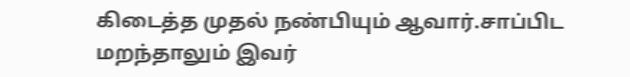கிடைத்த முதல் நண்பியும் ஆவார்.சாப்பிட மறந்தாலும் இவர்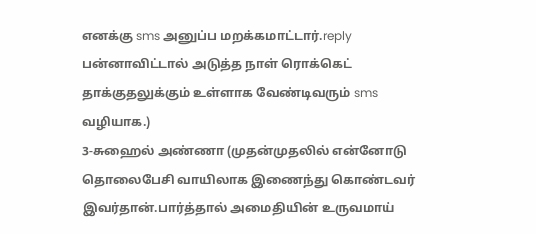எனக்கு sms அனுப்ப மறக்கமாட்டார்.reply பன்னாவிட்டால் அடுத்த நாள் ரொக்கெட் தாக்குதலுக்கும் உள்ளாக வேண்டிவரும் sms வழியாக.)
3-சுஹைல் அண்ணா (முதன்முதலில் என்னோடு தொலைபேசி வாயிலாக இணைந்து கொண்டவர் இவர்தான்.பார்த்தால் அமைதியின் உருவமாய்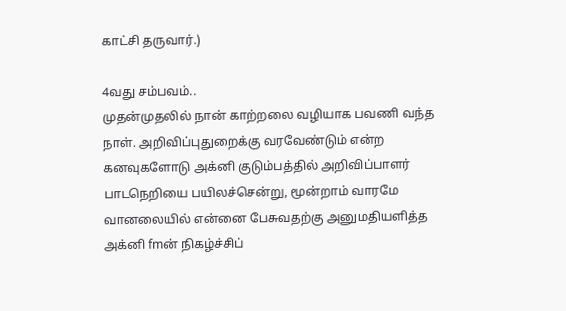காட்சி தருவார்.)

4வது சம்பவம்..
முதன்முதலில் நான் காற்றலை வழியாக பவணி வந்த நாள். அறிவிப்புதுறைக்கு வரவேண்டும் என்ற கனவுகளோடு அக்னி குடும்பத்தில் அறிவிப்பாளர் பாடநெறியை பயிலச்சென்று, மூன்றாம் வாரமே வானலையில் என்னை பேசுவதற்கு அனுமதியளித்த அக்னி fmன் நிகழ்ச்சிப்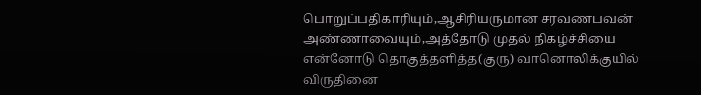பொறுப்பதிகாரியும்,ஆசிரியருமான சரவணபவன் அண்ணாவையும்,அத்தோடு முதல் நிகழ்ச்சியை என்னோடு தொகுத்தளித்த(குரு) வானொலிக்குயில் விருதினை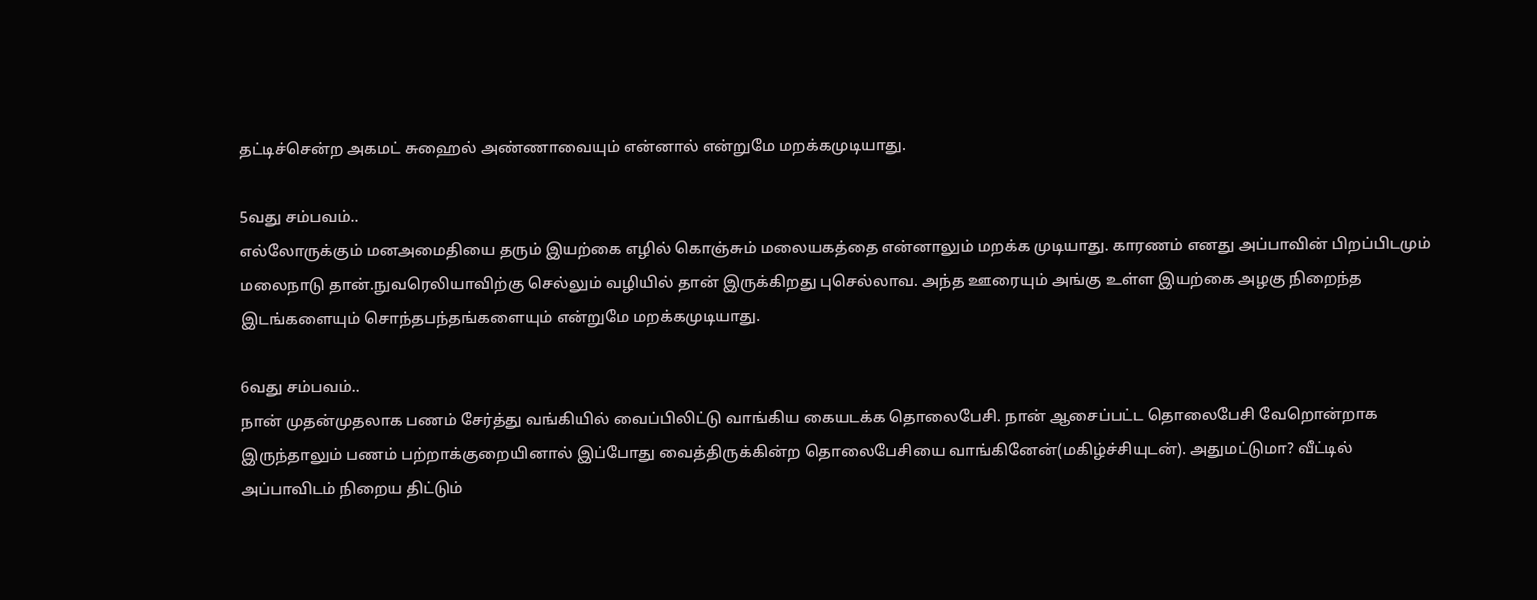தட்டிச்சென்ற அகமட் சுஹைல் அண்ணாவையும் என்னால் என்றுமே மறக்கமுடியாது.

5வது சம்பவம்..
எல்லோருக்கும் மனஅமைதியை தரும் இயற்கை எழில் கொஞ்சும் மலையகத்தை என்னாலும் மறக்க முடியாது. காரணம் எனது அப்பாவின் பிறப்பிடமும் மலைநாடு தான்.நுவரெலியாவிற்கு செல்லும் வழியில் தான் இருக்கிறது புசெல்லாவ. அந்த ஊரையும் அங்கு உள்ள இயற்கை அழகு நிறைந்த இடங்களையும் சொந்தபந்தங்களையும் என்றுமே மறக்கமுடியாது.

6வது சம்பவம்..
நான் முதன்முதலாக பணம் சேர்த்து வங்கியில் வைப்பிலிட்டு வாங்கிய கையடக்க தொலைபேசி. நான் ஆசைப்பட்ட தொலைபேசி வேறொன்றாக இருந்தாலும் பணம் பற்றாக்குறையினால் இப்போது வைத்திருக்கின்ற தொலைபேசியை வாங்கினேன்(மகிழ்ச்சியுடன்). அதுமட்டுமா? வீட்டில் அப்பாவிடம் நிறைய திட்டும்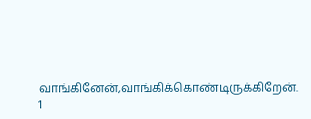வாங்கினேன்,வாங்கிக்கொண்டிருக்கிறேன். 1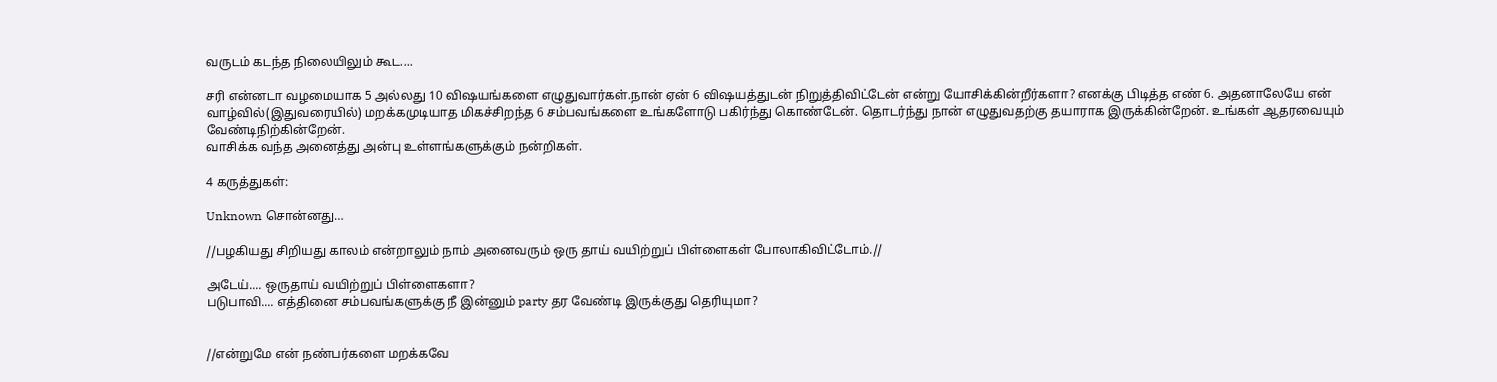வருடம் கடந்த நிலையிலும் கூட....

சரி என்னடா வழமையாக 5 அல்லது 10 விஷயங்களை எழுதுவார்கள்.நான் ஏன் 6 விஷயத்துடன் நிறுத்திவிட்டேன் என்று யோசிக்கின்றீர்களா? எனக்கு பிடித்த எண் 6. அதனாலேயே என் வாழ்வில்(இதுவரையில்) மறக்கமுடியாத மிகச்சிறந்த 6 சம்பவங்களை உங்களோடு பகிர்ந்து கொண்டேன். தொடர்ந்து நான் எழுதுவதற்கு தயாராக இருக்கின்றேன். உங்கள் ஆதரவையும் வேண்டிநிற்கின்றேன்.
வாசிக்க வந்த அனைத்து அன்பு உள்ளங்களுக்கும் நன்றிகள்.

4 கருத்துகள்:

Unknown சொன்னது…

//பழகியது சிறியது காலம் என்றாலும் நாம் அனைவரும் ஒரு தாய் வயிற்றுப் பிள்ளைகள் போலாகிவிட்டோம்.//

அடேய்.... ஒருதாய் வயிற்றுப் பிள்ளைகளா?
படுபாவி.... எத்தினை சம்பவங்களுக்கு நீ இன்னும் party தர வேண்டி இருக்குது தெரியுமா?


//என்றுமே என் நண்பர்களை மறக்கவே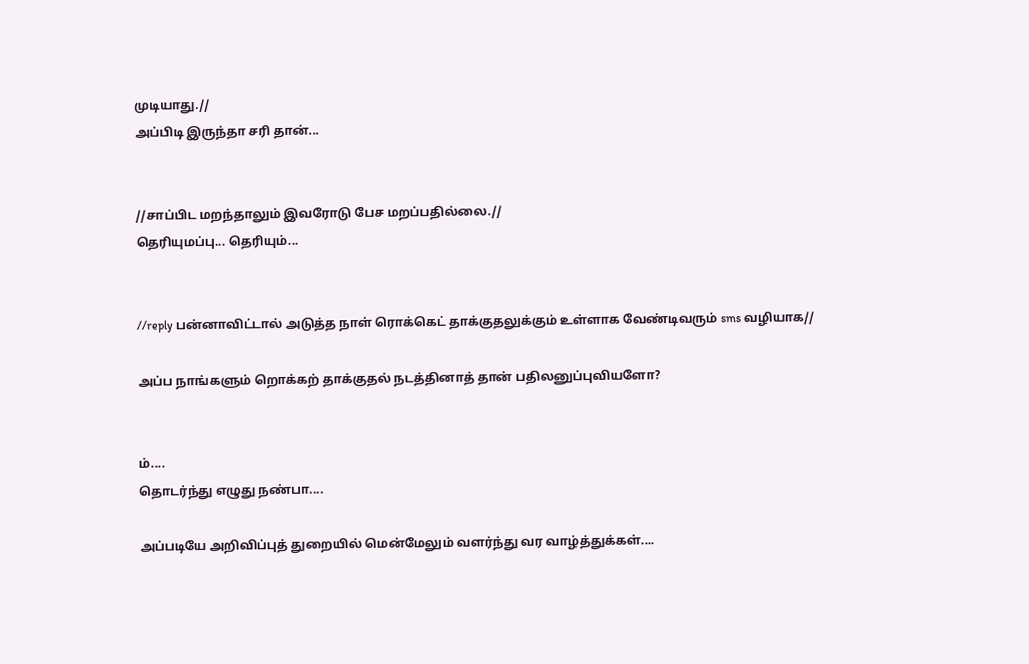முடியாது.//
அப்பிடி இருந்தா சரி தான்...


//சாப்பிட மறந்தாலும் இவரோடு பேச மறப்பதில்லை.//
தெரியுமப்பு... தெரியும்...


//reply பன்னாவிட்டால் அடுத்த நாள் ரொக்கெட் தாக்குதலுக்கும் உள்ளாக வேண்டிவரும் sms வழியாக//

அப்ப நாங்களும் றொக்கற் தாக்குதல் நடத்தினாத் தான் பதிலனுப்புவியளோ?


ம்....
தொடர்ந்து எழுது நண்பா....

அப்படியே அறிவிப்புத் துறையில் மென்மேலும் வளர்ந்து வர வாழ்த்துக்கள்....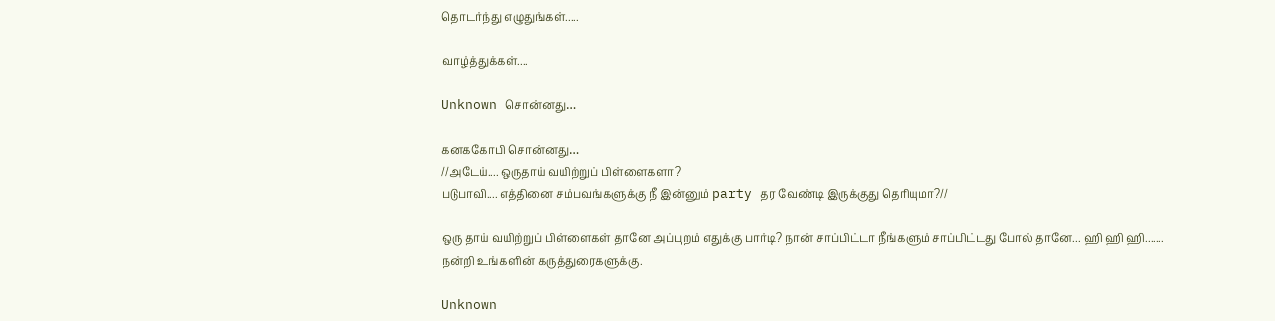தொடர்ந்து எழுதுங்கள்.....

வாழ்த்துக்கள்....

Unknown சொன்னது…

கனககோபி சொன்னது…
//அடேய்.... ஒருதாய் வயிற்றுப் பிள்ளைகளா?
படுபாவி.... எத்தினை சம்பவங்களுக்கு நீ இன்னும் party தர வேண்டி இருக்குது தெரியுமா?//

ஒரு தாய் வயிற்றுப் பிள்ளைகள் தானே அப்புறம் எதுக்கு பார்டி? நான் சாப்பிட்டா நீங்களும் சாப்பிட்டது போல் தானே... ஹி ஹி ஹி.......
நன்றி உங்களின் கருத்துரைகளுக்கு.

Unknown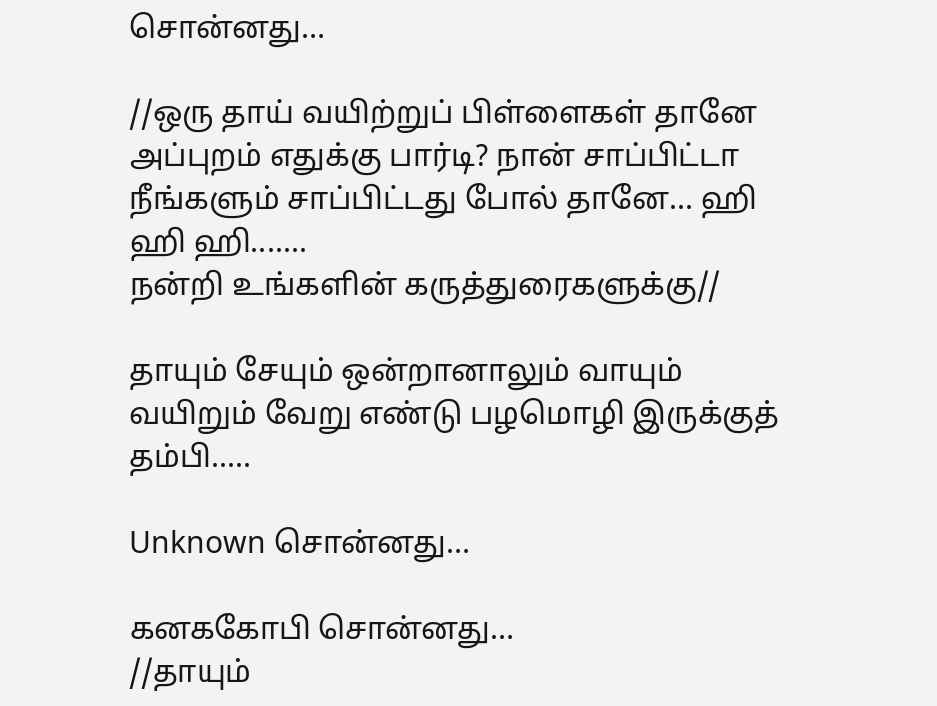சொன்னது…

//ஒரு தாய் வயிற்றுப் பிள்ளைகள் தானே அப்புறம் எதுக்கு பார்டி? நான் சாப்பிட்டா நீங்களும் சாப்பிட்டது போல் தானே... ஹி ஹி ஹி.......
நன்றி உங்களின் கருத்துரைகளுக்கு//

தாயும் சேயும் ஒன்றானாலும் வாயும் வயிறும் வேறு எண்டு பழமொழி இருக்குத் தம்பி.....

Unknown சொன்னது…

கனககோபி சொன்னது…
//தாயும்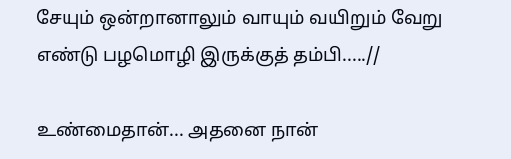சேயும் ஒன்றானாலும் வாயும் வயிறும் வேறு எண்டு பழமொழி இருக்குத் தம்பி.....//

உண்மைதான்... அதனை நான்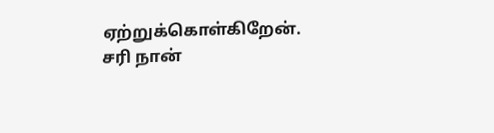ஏற்றுக்கொள்கிறேன். சரி நான்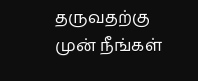தருவதற்கு முன் நீங்கள்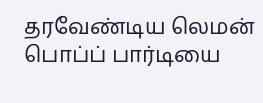தரவேண்டிய லெமன் பொப்ப் பார்டியை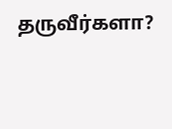தருவீர்களா?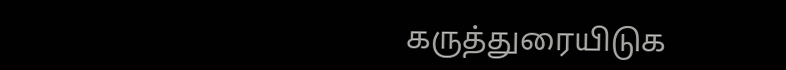கருத்துரையிடுக